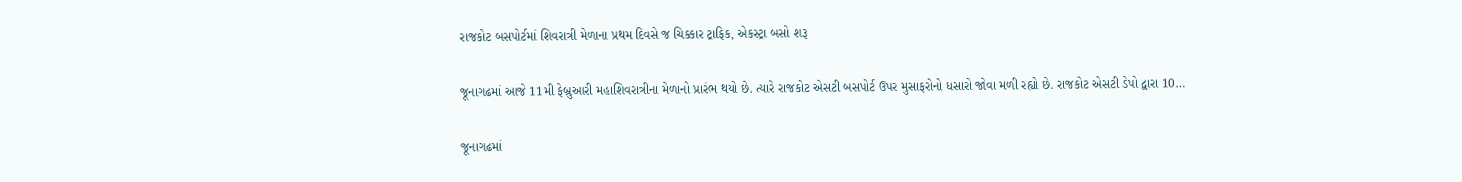રાજકોટ બસપોર્ટમાં શિવરાત્રી મેળાના પ્રથમ દિવસે જ ચિક્કાર ટ્રાફિક, એકસ્ટ્રા બસો શરૂ

જૂનાગઢમાં આજે 11મી ફેબ્રુઆરી મહાશિવરાત્રીના મેળાનો પ્રારંભ થયો છે. ત્યારે રાજકોટ એસટી બસપોર્ટ ઉપર મુસાફરોનો ધસારો જોવા મળી રહ્યો છે. રાજકોટ એસટી ડેપો દ્વારા 10…

જૂનાગઢમાં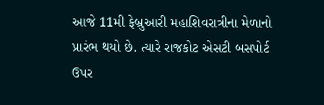આજે 11મી ફેબ્રુઆરી મહાશિવરાત્રીના મેળાનો પ્રારંભ થયો છે. ત્યારે રાજકોટ એસટી બસપોર્ટ ઉપર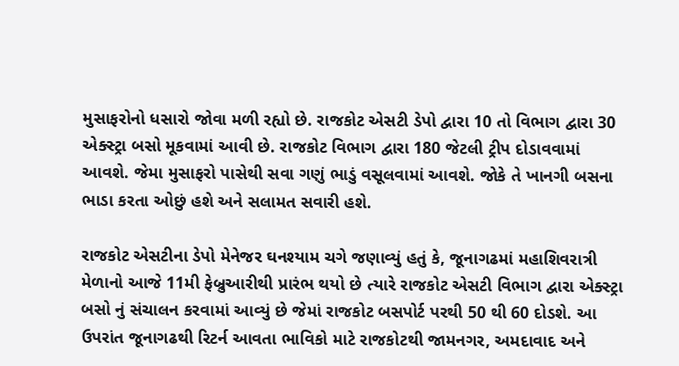મુસાફરોનો ધસારો જોવા મળી રહ્યો છે. રાજકોટ એસટી ડેપો દ્વારા 10 તો વિભાગ દ્વારા 30 એક્સ્ટ્રા બસો મૂકવામાં આવી છે. રાજકોટ વિભાગ દ્વારા 180 જેટલી ટ્રીપ દોડાવવામાં આવશે. જેમા મુસાફરો પાસેથી સવા ગણું ભાડું વસૂલવામાં આવશે. જોકે તે ખાનગી બસના ભાડા કરતા ઓછું હશે અને સલામત સવારી હશે.

રાજકોટ એસટીના ડેપો મેનેજર ઘનશ્યામ ચગે જણાવ્યું હતું કે, જૂનાગઢમાં મહાશિવરાત્રી મેળાનો આજે 11મી ફેબ્રુઆરીથી પ્રારંભ થયો છે ત્યારે રાજકોટ એસટી વિભાગ દ્વારા એક્સ્ટ્રા બસો નું સંચાલન કરવામાં આવ્યું છે જેમાં રાજકોટ બસપોર્ટ પરથી 50 થી 60 દોડશે. આ ઉપરાંત જૂનાગઢથી રિટર્ન આવતા ભાવિકો માટે રાજકોટથી જામનગર, અમદાવાદ અને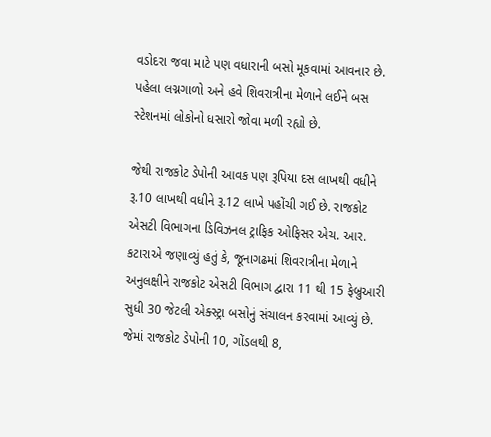વડોદરા જવા માટે પણ વધારાની બસો મૂકવામાં આવનાર છે. પહેલા લગ્નગાળો અને હવે શિવરાત્રીના મેળાને લઈને બસ સ્ટેશનમાં લોકોનો ધસારો જોવા મળી રહ્યો છે.

જેથી રાજકોટ ડેપોની આવક પણ રૂપિયા દસ લાખથી વધીને રૂ.10 લાખથી વધીને રૂ.12 લાખે પહોંચી ગઈ છે. રાજકોટ એસટી વિભાગના ડિવિઝનલ ટ્રાફિક ઓફિસર એચ. આર. કટારાએ જણાવ્યું હતું કે, જૂનાગઢમાં શિવરાત્રીના મેળાને અનુલક્ષીને રાજકોટ એસટી વિભાગ દ્વારા 11 થી 15 ફેબ્રુઆરી સુધી 30 જેટલી એક્સ્ટ્રા બસોનું સંચાલન કરવામાં આવ્યું છે. જેમાં રાજકોટ ડેપોની 10, ગોંડલથી 8,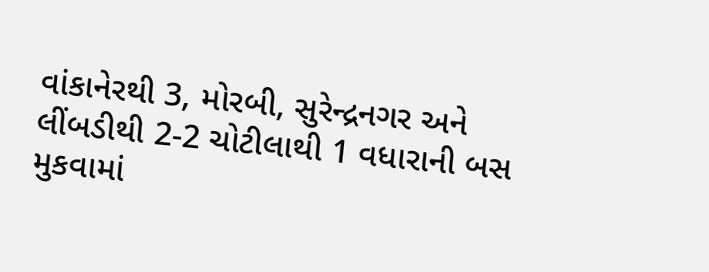વાંકાનેરથી 3, મોરબી, સુરેન્દ્રનગર અને લીંબડીથી 2-2 ચોટીલાથી 1 વધારાની બસ મુકવામાં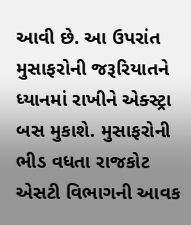આવી છે. આ ઉપરાંત મુસાફરોની જરૂરિયાતને ધ્યાનમાં રાખીને એક્સ્ટ્રા બસ મુકાશે. મુસાફરોની ભીડ વધતા રાજકોટ એસટી વિભાગની આવક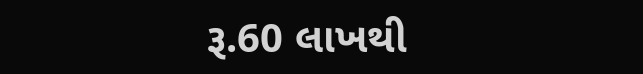રૂ.60 લાખથી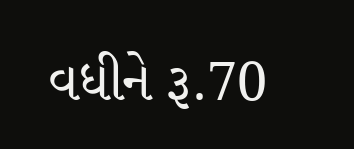વધીને રૂ.70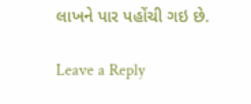લાખને પાર પહોંચી ગઇ છે.

Leave a Reply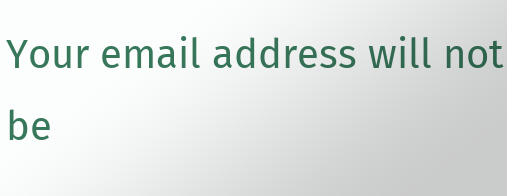Your email address will not be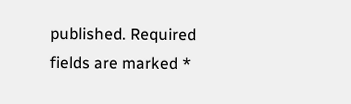published. Required fields are marked *